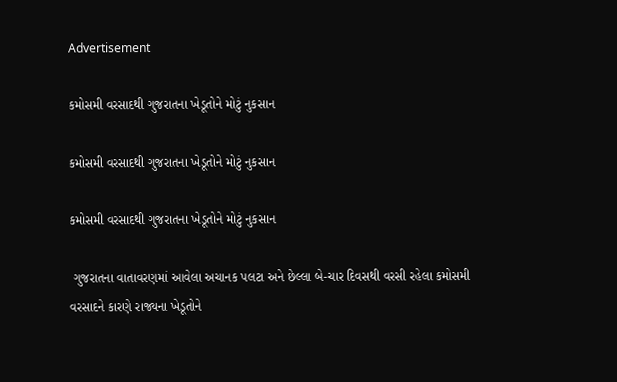Advertisement

કમોસમી વરસાદથી ગુજરાતના ખેડૂતોને મોટું નુકસાન

કમોસમી વરસાદથી ગુજરાતના ખેડૂતોને મોટું નુકસાન

કમોસમી વરસાદથી ગુજરાતના ખેડૂતોને મોટું નુકસાન

 ગુજરાતના વાતાવરણમાં આવેલા અચાનક પલટા અને છેલ્લા બે-ચાર દિવસથી વરસી રહેલા કમોસમી વરસાદને કારણે રાજ્યના ખેડૂતોને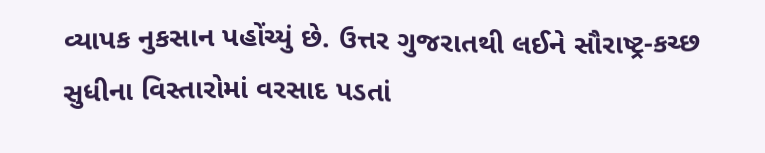વ્યાપક નુકસાન પહોંચ્યું છે. ઉત્તર ગુજરાતથી લઈને સૌરાષ્ટ્ર-કચ્છ સુધીના વિસ્તારોમાં વરસાદ પડતાં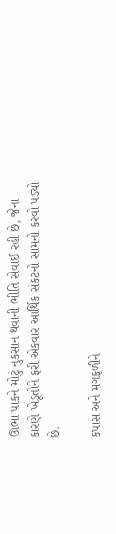ઊભા પાકને મોટું નુકસાન થવાની ભીતિ સેવાઈ રહી છે, જેના કારણે ખેડૂતોને ફરી એકવાર આર્થિક સંકટનો સામનો કરવો પડ્યો છે.

કપાસ અને મગફળીને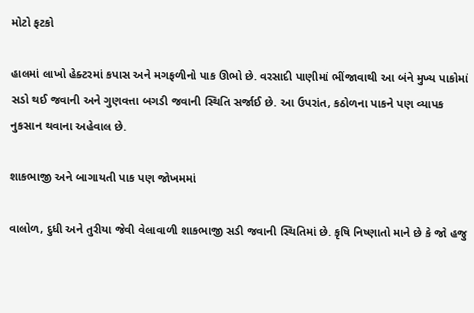મોટો ફટકો

હાલમાં લાખો હેક્ટરમાં કપાસ અને મગફળીનો પાક ઊભો છે. વરસાદી પાણીમાં ભીંજાવાથી આ બંને મુખ્ય પાકોમાં સડો થઈ જવાની અને ગુણવત્તા બગડી જવાની સ્થિતિ સર્જાઈ છે. આ ઉપરાંત, કઠોળના પાકને પણ વ્યાપક નુકસાન થવાના અહેવાલ છે.

શાકભાજી અને બાગાયતી પાક પણ જોખમમાં

વાલોળ, દુધી અને તુરીયા જેવી વેલાવાળી શાકભાજી સડી જવાની સ્થિતિમાં છે. કૃષિ નિષ્ણાતો માને છે કે જો હજુ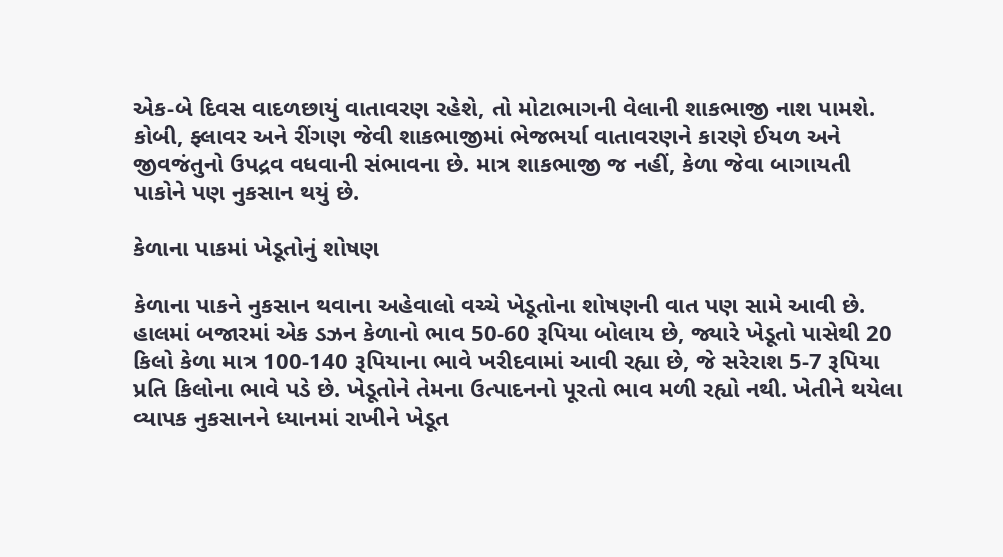એક-બે દિવસ વાદળછાયું વાતાવરણ રહેશે, તો મોટાભાગની વેલાની શાકભાજી નાશ પામશે. કોબી, ફ્લાવર અને રીંગણ જેવી શાકભાજીમાં ભેજભર્યા વાતાવરણને કારણે ઈયળ અને જીવજંતુનો ઉપદ્રવ વધવાની સંભાવના છે. માત્ર શાકભાજી જ નહીં, કેળા જેવા બાગાયતી પાકોને પણ નુકસાન થયું છે.

કેળાના પાકમાં ખેડૂતોનું શોષણ

કેળાના પાકને નુકસાન થવાના અહેવાલો વચ્ચે ખેડૂતોના શોષણની વાત પણ સામે આવી છે. હાલમાં બજારમાં એક ડઝન કેળાનો ભાવ 50-60 રૂપિયા બોલાય છે, જ્યારે ખેડૂતો પાસેથી 20 કિલો કેળા માત્ર 100-140 રૂપિયાના ભાવે ખરીદવામાં આવી રહ્યા છે, જે સરેરાશ 5-7 રૂપિયા પ્રતિ કિલોના ભાવે પડે છે. ખેડૂતોને તેમના ઉત્પાદનનો પૂરતો ભાવ મળી રહ્યો નથી. ખેતીને થયેલા વ્યાપક નુકસાનને ધ્યાનમાં રાખીને ખેડૂત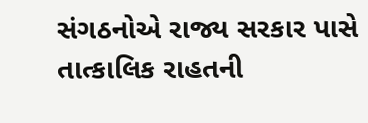સંગઠનોએ રાજ્ય સરકાર પાસે તાત્કાલિક રાહતની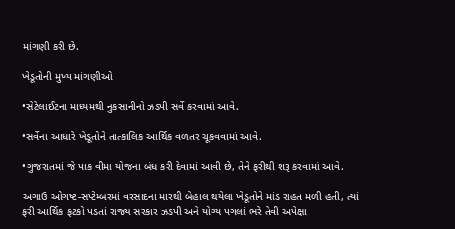માંગણી કરી છે.

ખેડૂતોની મુખ્ય માંગણીઓ

•સેટેલાઈટના માધ્યમથી નુકસાનીનો ઝડપી સર્વે કરવામાં આવે.

•સર્વેના આધારે ખેડૂતોને તાત્કાલિક આર્થિક વળતર ચૂકવવામાં આવે.

•ગુજરાતમાં જે પાક વીમા યોજના બંધ કરી દેવામાં આવી છે, તેને ફરીથી શરૂ કરવામાં આવે.

અગાઉ ઓગષ્ટ-સપ્ટેમ્બરમાં વરસાદના મારથી બેહાલ થયેલા ખેડૂતોને માંડ રાહત મળી હતી, ત્યાં ફરી આર્થિક ફટકો પડતાં રાજ્ય સરકાર ઝડપી અને યોગ્ય પગલાં ભરે તેવી અપેક્ષા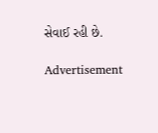સેવાઈ રહી છે.

Advertisement